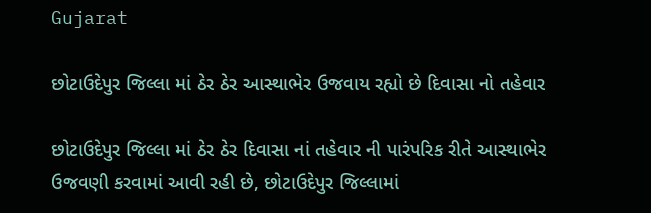Gujarat

છોટાઉદેપુર જિલ્લા માં ઠેર ઠેર આસ્થાભેર ઉજવાય રહ્યો છે દિવાસા નો તહેવાર

છોટાઉદેપુર જિલ્લા માં ઠેર ઠેર દિવાસા નાં તહેવાર ની પારંપરિક રીતે આસ્થાભેર ઉજવણી કરવામાં આવી રહી છે, છોટાઉદેપુર જિલ્લામાં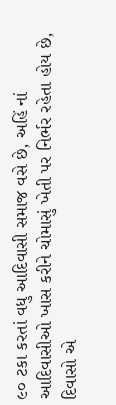૯૦ ટકા કરતાં વધુ આદિવાસી સમાજ વસે છે, અહિં નાં આદિવાસીઓ ખાસ કરીને ચોમાસું ખેતી પર નિર્ભર રહેતા હોય છે, દિવાસો એ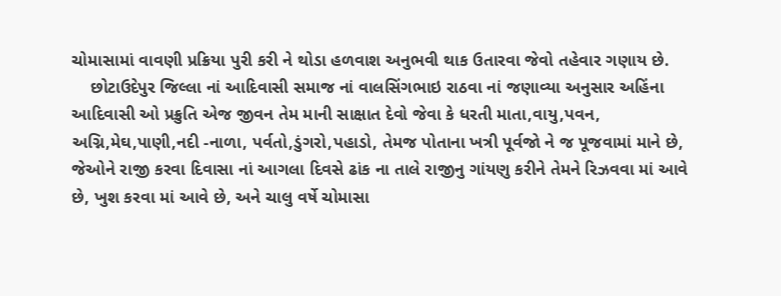ચોમાસામાં વાવણી પ્રક્રિયા પુરી કરી ને થોડા હળવાશ અનુભવી થાક ઉતારવા જેવો તહેવાર ગણાય છે.
    છોટાઉદેપુર જિલ્લા નાં આદિવાસી સમાજ નાં વાલસિંગભાઇ રાઠવા નાં જણાવ્યા અનુસાર અહિંના આદિવાસી ઓ પ્રક્રુતિ એજ જીવન તેમ માની સાક્ષાત દેવો જેવા કે ધરતી માતા,વાયુ,પવન, અગ્નિ,મેઘ,પાણી,નદી -નાળા, પર્વતો,ડુંગરો,પહાડો, તેમજ પોતાના ખત્રી પૂર્વજો ને જ પૂજવામાં માને છે, જેઓને રાજી કરવા દિવાસા નાં આગલા દિવસે ઢાંક ના તાલે રાજીનુ ગાંયણુ કરીને તેમને રિઝવવા માં આવે છે, ખુશ કરવા માં આવે છે, અને ચાલુ વર્ષે ચોમાસા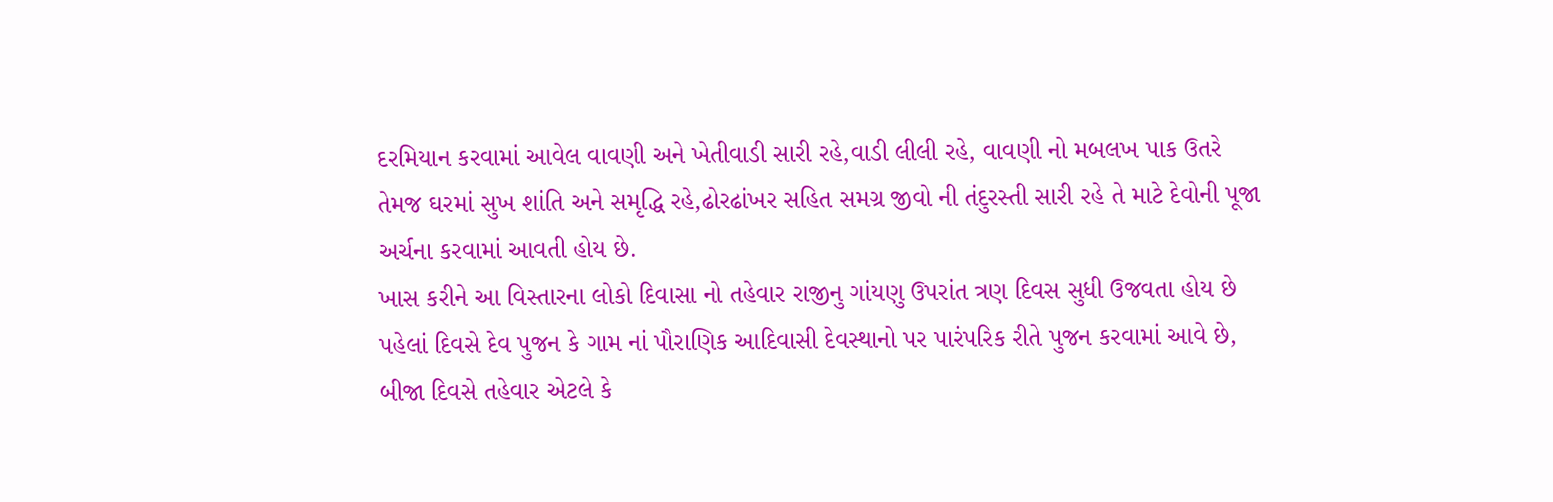દરમિયાન કરવામાં આવેલ વાવણી અને ખેતીવાડી સારી રહે,વાડી લીલી રહે, વાવણી નો મબલખ પાક ઉતરે તેમજ ઘરમાં સુખ શાંતિ અને સમૃદ્ધિ રહે,ઢોરઢાંખર સહિત સમગ્ર જીવો ની તંદુરસ્તી સારી રહે તે માટે દેવોની પૂજા અર્ચના કરવામાં આવતી હોય છે.
ખાસ કરીને આ વિસ્તારના લોકો દિવાસા નો તહેવાર રાજીનુ ગાંયણુ ઉપરાંત ત્રણ દિવસ સુધી ઉજવતા હોય છે પહેલાં દિવસે દેવ પુજન કે ગામ નાં પૌરાણિક આદિવાસી દેવસ્થાનો પર પારંપરિક રીતે પુજન કરવામાં આવે છે, બીજા દિવસે તહેવાર એટલે કે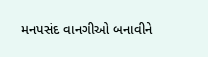મનપસંદ વાનગીઓ બનાવીને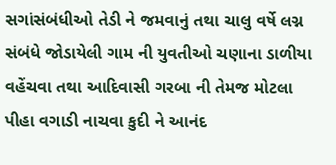સગાંસંબંધીઓ તેડી ને જમવાનું તથા ચાલુ વર્ષે લગ્ન સંબંધે જોડાયેલી ગામ ની યુવતીઓ ચણાના ડાળીયા વહેંચવા તથા આદિવાસી ગરબા ની તેમજ મોટલા પીહા વગાડી નાચવા કુદી ને આનંદ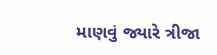માણવું જ્યારે ત્રીજા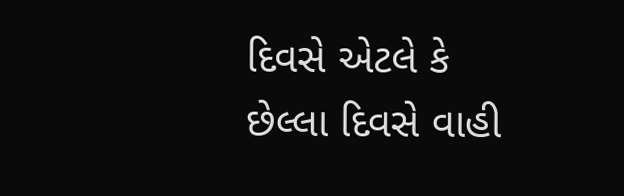દિવસે એટલે કે છેલ્લા દિવસે વાહી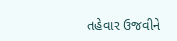તહેવાર ઉજવીને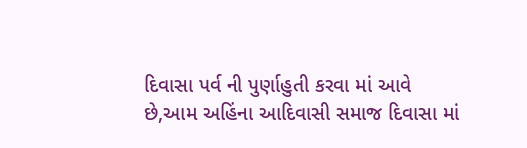દિવાસા પર્વ ની પુર્ણાહુતી કરવા માં આવે છે,આમ અહિંના આદિવાસી સમાજ દિવાસા માં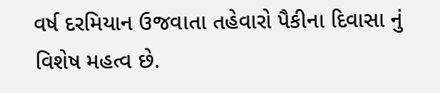વર્ષ દરમિયાન ઉજવાતા તહેવારો પૈકીના દિવાસા નું વિશેષ મહત્વ છે.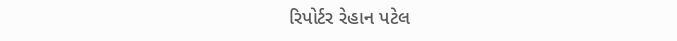રિપોર્ટર રેહાન પટેલ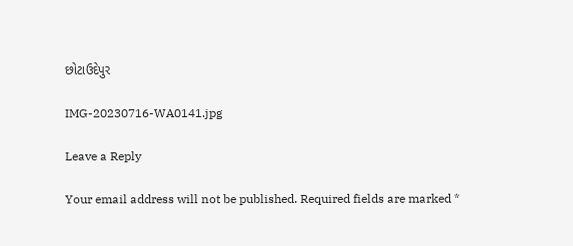છોટાઉદેપુર

IMG-20230716-WA0141.jpg

Leave a Reply

Your email address will not be published. Required fields are marked *